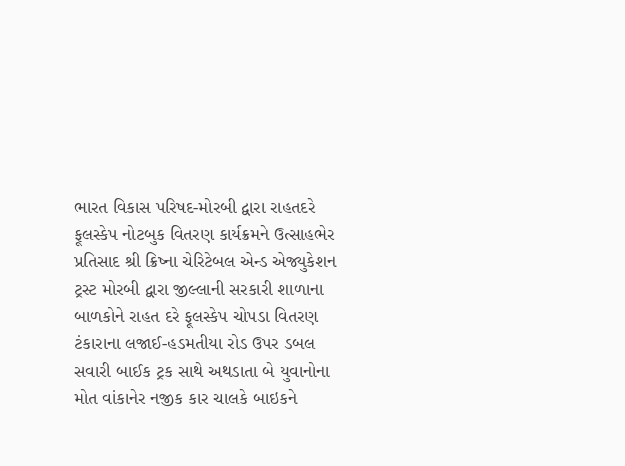ભારત વિકાસ પરિષદ-મોરબી દ્વારા રાહતદરે ફૂલસ્કેપ નોટબુક વિતરણ કાર્યક્રમને ઉત્સાહભેર પ્રતિસાદ શ્રી ક્રિષ્ના ચેરિટેબલ એન્ડ એજ્યુકેશન ટ્રસ્ટ મોરબી દ્વારા જીલ્લાની સરકારી શાળાના બાળકોને રાહત દરે ફૂલસ્કેપ ચોપડા વિતરણ ટંકારાના લજાઈ-હડમતીયા રોડ ઉપર ડબલ સવારી બાઈક ટ્રક સાથે અથડાતા બે યુવાનોના મોત વાંકાનેર નજીક કાર ચાલકે બાઇકને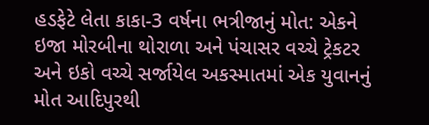હડફેટે લેતા કાકા-3 વર્ષના ભત્રીજાનું મોત: એકને ઇજા મોરબીના થોરાળા અને પંચાસર વચ્ચે ટ્રેકટર અને ઇકો વચ્ચે સર્જાયેલ અકસ્માતમાં એક યુવાનનું મોત આદિપુરથી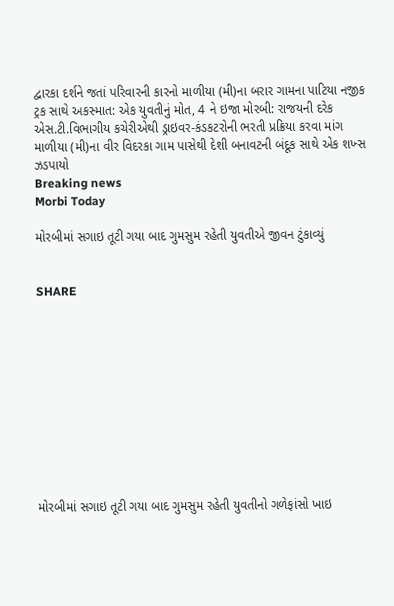દ્વારકા દર્શને જતાં પરિવારની કારનો માળીયા (મી)ના બરાર ગામના પાટિયા નજીક ટ્રક સાથે અકસ્માત: એક યુવતીનું મોત, 4 ને ઇજા મોરબી: રાજયની દરેક એસ.ટી.વિભાગીય કચેરીએથી ડ્રાઇવર-કંડકટરોની ભરતી પ્રક્રિયા કરવા માંગ માળીયા (મી)ના વીર વિદરકા ગામ પાસેથી દેશી બનાવટની બંદૂક સાથે એક શખ્સ ઝડપાયો
Breaking news
Morbi Today

મોરબીમાં સગાઇ તૂટી ગયા બાદ ગુમસુમ રહેતી યુવતીએ જીવન ટુંકાવ્યું


SHARE











મોરબીમાં સગાઇ તૂટી ગયા બાદ ગુમસુમ રહેતી યુવતીનો ગળેફાંસો ખાઇ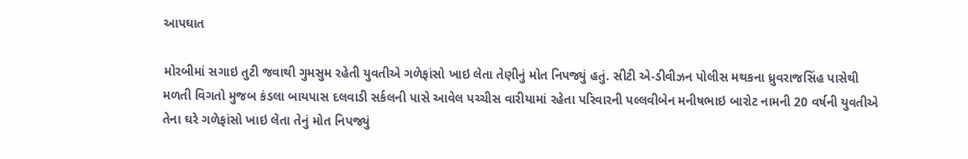આપઘાત

મોરબીમાં સગાઇ તુટી જવાથી ગુમસુમ રહેતી યુવતીએ ગળેફાંસો ખાઇ લેતા તેણીનું મોત નિપજ્યું હતું. સીટી એ-ડીવીઝન પોલીસ મથકના ધ્રુવરાજસિંહ પાસેથી મળતી વિગતો મુજબ કંડલા બાયપાસ દલવાડી સર્કલની પાસે આવેલ પચ્ચીસ વારીયામાં રહેતા પરિવારની પલ્લવીબેન મનીષભાઇ બારોટ નામની 20 વર્ષની યુવતીએ તેના ઘરે ગળેફાંસો ખાઇ લેતા તેનું મોત નિપજ્યું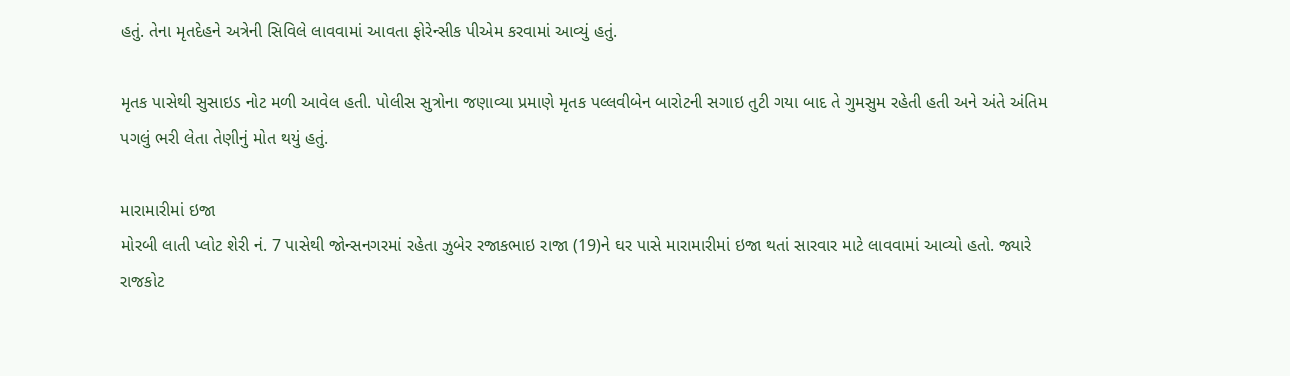હતું. તેના મૃતદેહને અત્રેની સિવિલે લાવવામાં આવતા ફોરેન્સીક પીએમ કરવામાં આવ્યું હતું.

મૃતક પાસેથી સુસાઇડ નોટ મળી આવેલ હતી. પોલીસ સુત્રોના જણાવ્યા પ્રમાણે મૃતક પલ્લવીબેન બારોટની સગાઇ તુટી ગયા બાદ તે ગુમસુમ રહેતી હતી અને અંતે અંતિમ પગલું ભરી લેતા તેણીનું મોત થયું હતું.

મારામારીમાં ઇજા
મોરબી લાતી પ્લોટ શેરી નં. 7 પાસેથી જોન્સનગરમાં રહેતા ઝુબેર રજાકભાઇ રાજા (19)ને ઘર પાસે મારામારીમાં ઇજા થતાં સારવાર માટે લાવવામાં આવ્યો હતો. જ્યારે રાજકોટ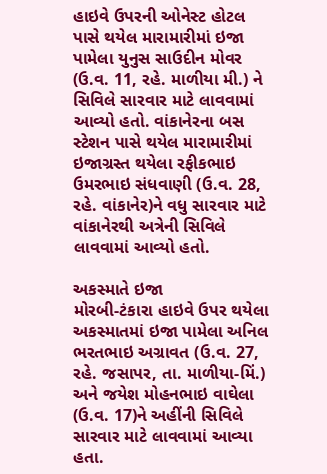હાઇવે ઉપરની ઓનેસ્ટ હોટલ પાસે થયેલ મારામારીમાં ઇજા પામેલા યુનુસ સાઉદીન મોવર (ઉ.વ. 11, રહે. માળીયા મી.) ને સિવિલે સારવાર માટે લાવવામાં આવ્યો હતો. વાંકાનેરના બસ સ્ટેશન પાસે થયેલ મારામારીમાં ઇજાગ્રસ્ત થયેલા રફીકભાઇ ઉમરભાઇ સંધવાણી (ઉ.વ. 28, રહે. વાંકાનેર)ને વધુ સારવાર માટે વાંકાનેરથી અત્રેની સિવિલે લાવવામાં આવ્યો હતો.

અકસ્માતે ઇજા
મોરબી-ટંકારા હાઇવે ઉપર થયેલા અકસ્માતમાં ઇજા પામેલા અનિલ ભરતભાઇ અગ્રાવત (ઉ.વ. 27, રહે. જસાપર, તા. માળીયા-મિં.) અને જયેશ મોહનભાઇ વાઘેલા (ઉ.વ. 17)ને અહીંની સિવિલે સારવાર માટે લાવવામાં આવ્યા હતા.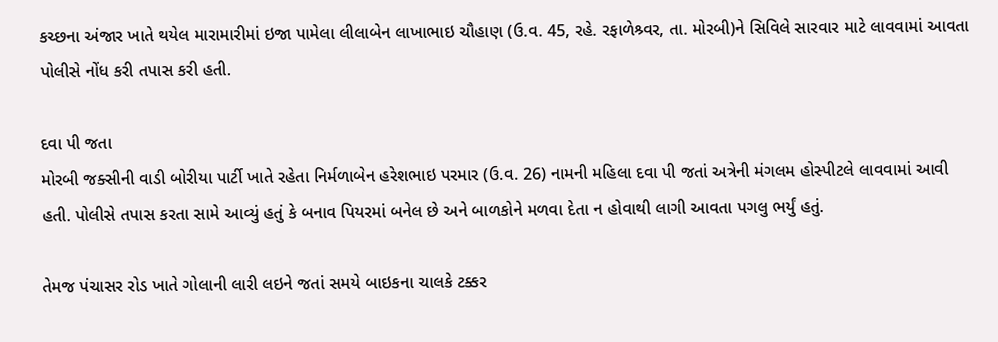કચ્છના અંજાર ખાતે થયેલ મારામારીમાં ઇજા પામેલા લીલાબેન લાખાભાઇ ચૌહાણ (ઉ.વ. 45, રહે. રફાળેશ્ર્વર, તા. મોરબી)ને સિવિલે સારવાર માટે લાવવામાં આવતા પોલીસે નોંધ કરી તપાસ કરી હતી.

દવા પી જતા
મોરબી જક્સીની વાડી બોરીયા પાર્ટી ખાતે રહેતા નિર્મળાબેન હરેશભાઇ પરમાર (ઉ.વ. 26) નામની મહિલા દવા પી જતાં અત્રેની મંગલમ હોસ્પીટલે લાવવામાં આવી હતી. પોલીસે તપાસ કરતા સામે આવ્યું હતું કે બનાવ પિયરમાં બનેલ છે અને બાળકોને મળવા દેતા ન હોવાથી લાગી આવતા પગલુ ભર્યું હતું.

તેમજ પંચાસર રોડ ખાતે ગોલાની લારી લઇને જતાં સમયે બાઇકના ચાલકે ટક્કર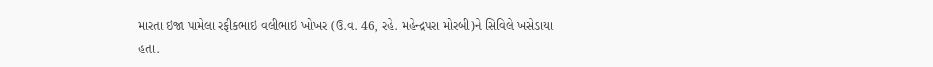મારતા ઇજા પામેલા રફીકભાઇ વલીભાઇ ખોખર (ઉ.વ. 46, રહે. મહેન્દ્રપરા મોરબી)ને સિવિલે ખસેડાયા હતા.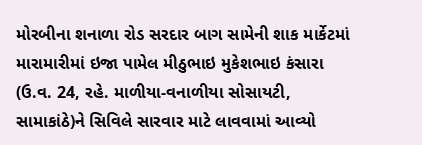મોરબીના શનાળા રોડ સરદાર બાગ સામેની શાક માર્કેટમાં મારામારીમાં ઇજા પામેલ મીઠુભાઇ મુકેશભાઇ કંસારા (ઉ.વ. 24, રહે. માળીયા-વનાળીયા સોસાયટી, સામાકાંઠે)ને સિવિલે સારવાર માટે લાવવામાં આવ્યો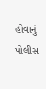હોવાનું પોલીસ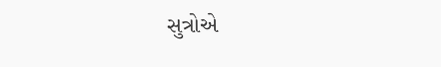સુત્રોએ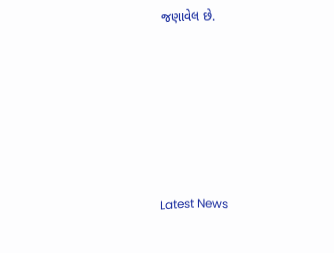જણાવેલ છે.






Latest News